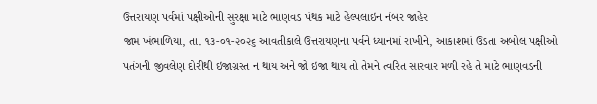ઉત્તરાયણ પર્વમાં પક્ષીઓની સુરક્ષા માટે ભાણવડ પંથક માટે હેલ્પલાઇન નંબર જાહેર
જામ ખંભાળિયા, તા. ૧૩-૦૧-૨૦૨૬ આવતીકાલે ઉત્તરાયણના પર્વને ધ્યાનમાં રાખીને, આકાશમાં ઉડતા અબોલ પક્ષીઓ પતંગની જીવલેણ દોરીથી ઇજાગ્રસ્ત ન થાય અને જો ઇજા થાય તો તેમને ત્વરિત સારવાર મળી રહે તે માટે ભાણવડની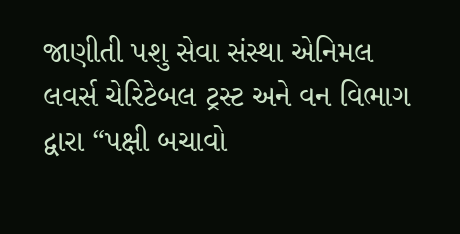જાણીતી પશુ સેવા સંસ્થા એનિમલ લવર્સ ચેરિટેબલ ટ્રસ્ટ અને વન વિભાગ દ્વારા “પક્ષી બચાવો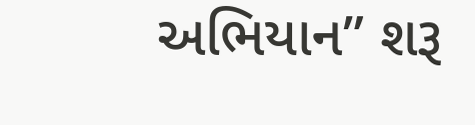અભિયાન” શરૂ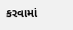કરવામાં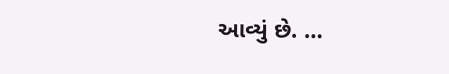આવ્યું છે. …